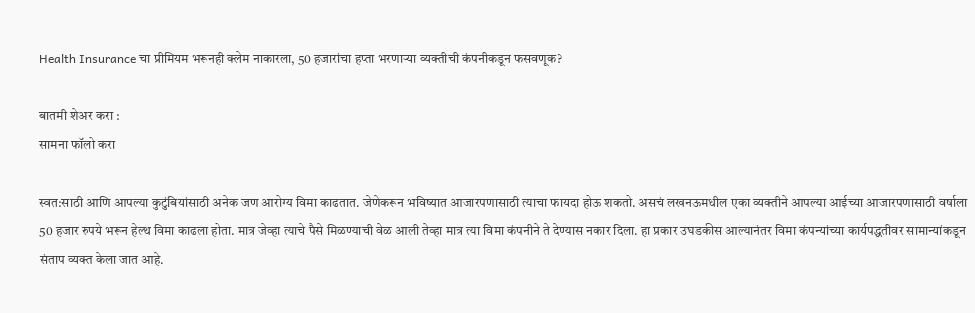Health Insurance चा प्रीमियम भरूनही क्लेम नाकारला, 50 हजारांचा हप्ता भरणाऱ्या व्यक्तीची कंपनीकडून फसवणूक?

बातमी शेअर करा :
सामना फॉलो करा

स्वत:साठी आणि आपल्या कुटुंबियांसाठी अनेक जण आरोग्य विमा काढतात. जेणेकरून भविष्यात आजारपणासाठी त्याचा फायदा होऊ शकतो. असचं लखनऊमधील एका व्यक्तीने आपल्या आईच्या आजारपणासाठी वर्षाला 50 हजार रुपये भरून हेल्थ विमा काढला होता. मात्र जेव्हा त्याचे पैसे मिळण्याची वेळ आली तेव्हा मात्र त्या विमा कंपनीने ते देण्यास नकार दिला. हा प्रकार उघडकीस आल्यानंतर विमा कंपन्यांच्या कार्यपद्धतीवर सामान्यांकडून संताप व्यक्त केला जात आहे.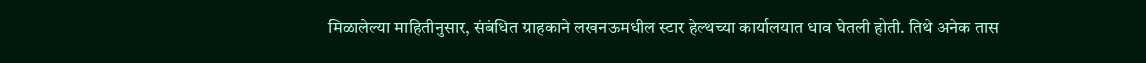मिळालेल्या माहितीनुसार, संबंधित ग्राहकाने लखनऊमधील स्टार हेल्थच्या कार्यालयात धाव घेतली होती. तिथे अनेक तास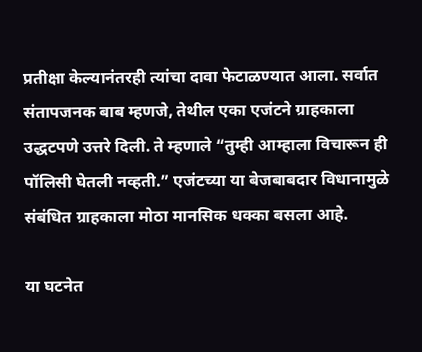प्रतीक्षा केल्यानंतरही त्यांचा दावा फेटाळण्यात आला. सर्वात संतापजनक बाब म्हणजे, तेथील एका एजंटने ग्राहकाला उद्धटपणे उत्तरे दिली. ते म्हणाले “तुम्ही आम्हाला विचारून ही पॉलिसी घेतली नव्हती.” एजंटच्या या बेजबाबदार विधानामुळे संबंधित ग्राहकाला मोठा मानसिक धक्का बसला आहे.

या घटनेत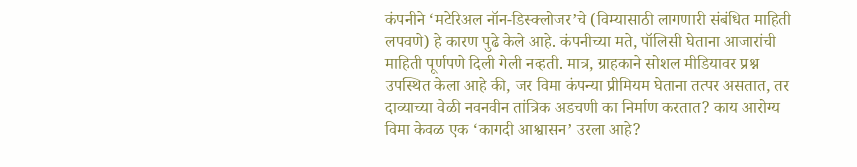कंपनीने ‘मटेरिअल नॉन-डिस्क्लोजर’चे (विम्यासाठी लागणारी संबंधित माहिती लपवणे) हे कारण पुढे केले आहे. कंपनीच्या मते, पॉलिसी घेताना आजारांची माहिती पूर्णपणे दिली गेली नव्हती. मात्र, ग्राहकाने सोशल मीडियावर प्रश्न उपस्थित केला आहे की, जर विमा कंपन्या प्रीमियम घेताना तत्पर असतात, तर दाव्याच्या वेळी नवनवीन तांत्रिक अडचणी का निर्माण करतात? काय आरोग्य विमा केवळ एक ‘कागदी आश्वासन’ उरला आहे?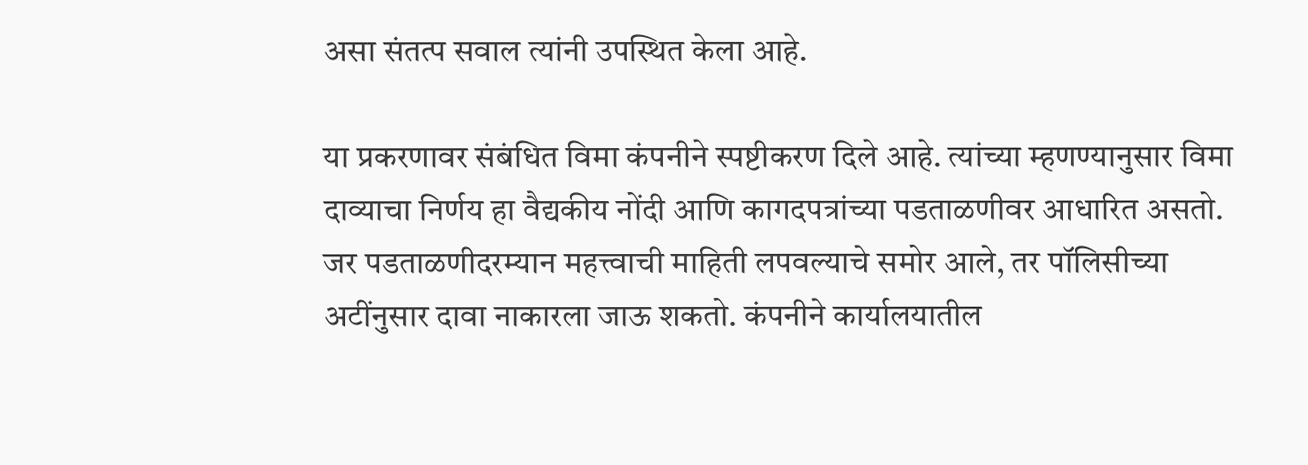असा संतत्प सवाल त्यांनी उपस्थित केला आहे.

या प्रकरणावर संबंधित विमा कंपनीने स्पष्टीकरण दिले आहे. त्यांच्या म्हणण्यानुसार विमा दाव्याचा निर्णय हा वैद्यकीय नोंदी आणि कागदपत्रांच्या पडताळणीवर आधारित असतो. जर पडताळणीदरम्यान महत्त्वाची माहिती लपवल्याचे समोर आले, तर पॉलिसीच्या अटींनुसार दावा नाकारला जाऊ शकतो. कंपनीने कार्यालयातील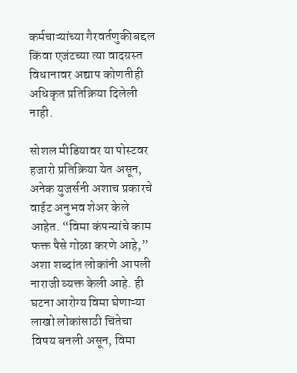कर्मचाऱ्यांच्या गैरवर्तणुकीबद्दल किंवा एजंटच्या त्या वादग्रस्त विधानावर अद्याप कोणतीही अधिकृत प्रतिक्रिया दिलेली नाही.

सोशल मीडियावर या पोस्टवर हजारो प्रतिक्रिया येत असून, अनेक युजर्सनी अशाच प्रकारचे वाईट अनुभव शेअर केले आहेत. “विमा कंपन्यांचे काम फक्त पैसे गोळा करणे आहे,” अशा शब्दांत लोकांनी आपली नाराजी व्यक्त केली आहे. ही घटना आरोग्य विमा घेणाऱ्या लाखो लोकांसाठी चिंतेचा विषय बनली असून, विमा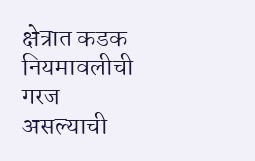क्षेत्रात कडक नियमावलीची गरज असल्याची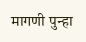मागणी पुन्हा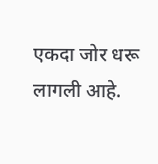एकदा जोर धरू लागली आहे.